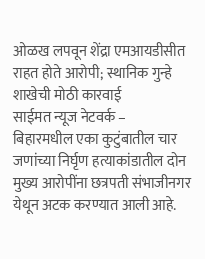ओळख लपवून शेंद्रा एमआयडीसीत राहत होते आरोपी; स्थानिक गुन्हे शाखेची मोठी कारवाई
साईमत न्यूज नेटवर्क –
बिहारमधील एका कुटुंबातील चार जणांच्या निर्घृण हत्याकांडातील दोन मुख्य आरोपींना छत्रपती संभाजीनगर येथून अटक करण्यात आली आहे.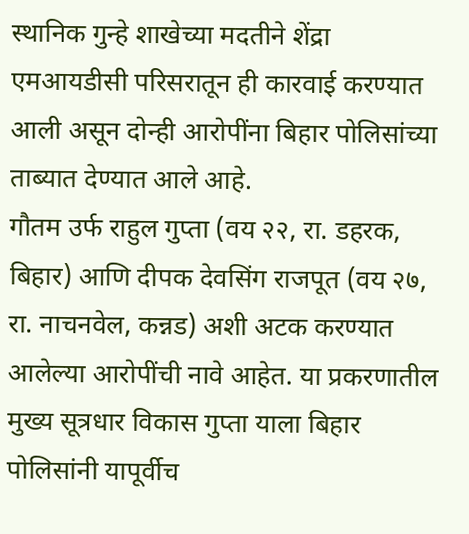स्थानिक गुन्हे शाखेच्या मदतीने शेंद्रा एमआयडीसी परिसरातून ही कारवाई करण्यात आली असून दोन्ही आरोपींना बिहार पोलिसांच्या ताब्यात देण्यात आले आहे.
गौतम उर्फ राहुल गुप्ता (वय २२, रा. डहरक, बिहार) आणि दीपक देवसिंग राजपूत (वय २७, रा. नाचनवेल, कन्नड) अशी अटक करण्यात आलेल्या आरोपींची नावे आहेत. या प्रकरणातील मुख्य सूत्रधार विकास गुप्ता याला बिहार पोलिसांनी यापूर्वीच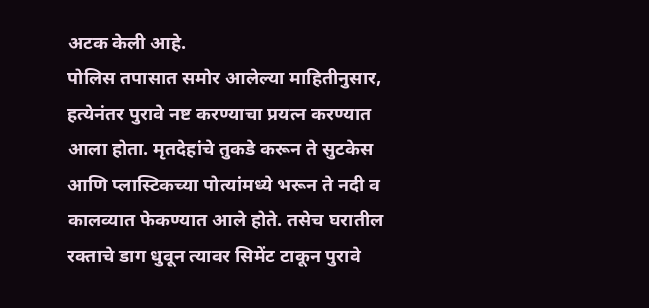अटक केली आहे.
पोलिस तपासात समोर आलेल्या माहितीनुसार, हत्येनंतर पुरावे नष्ट करण्याचा प्रयत्न करण्यात आला होता. मृतदेहांचे तुकडे करून ते सुटकेस आणि प्लास्टिकच्या पोत्यांमध्ये भरून ते नदी व कालव्यात फेकण्यात आले होते. तसेच घरातील रक्ताचे डाग धुवून त्यावर सिमेंट टाकून पुरावे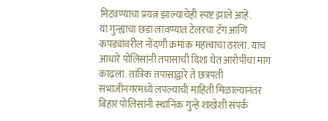मिटवण्याचा प्रयत्न झाल्याचेही स्पष्ट झाले आहे.
या गुन्ह्याचा छडा लावण्यात टेलरचा टॅग आणि कपड्यांवरील नोंदणी क्रमांक महत्त्वाचा ठरला. याच आधारे पोलिसांनी तपासाची दिशा घेत आरोपींचा माग काढला. तांत्रिक तपासाद्वारे ते छत्रपती संभाजीनगरमध्ये लपल्याची माहिती मिळाल्यानंतर बिहार पोलिसांनी स्थानिक गुन्हे शाखेशी संपर्क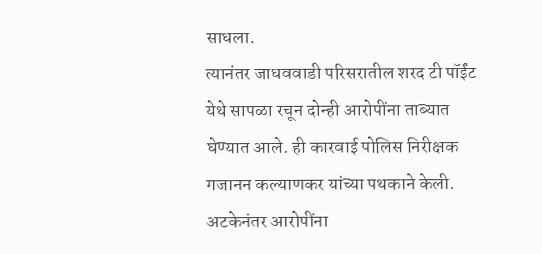साधला.
त्यानंतर जाधववाडी परिसरातील शरद टी पॉईंट येथे सापळा रचून दोन्ही आरोपींना ताब्यात घेण्यात आले. ही कारवाई पोलिस निरीक्षक गजानन कल्याणकर यांच्या पथकाने केली. अटकेनंतर आरोपींना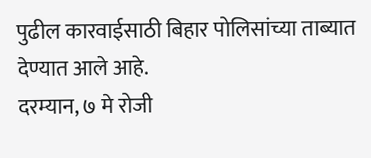पुढील कारवाईसाठी बिहार पोलिसांच्या ताब्यात देण्यात आले आहे.
दरम्यान, ७ मे रोजी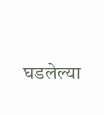घडलेल्या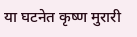या घटनेत कृष्ण मुरारी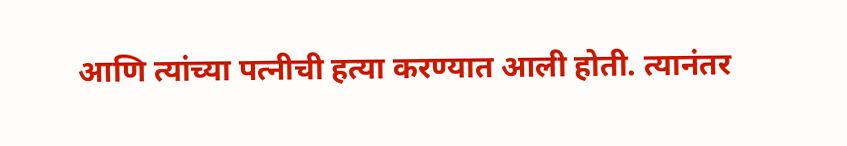आणि त्यांच्या पत्नीची हत्या करण्यात आली होती. त्यानंतर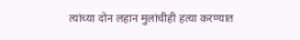त्यांच्या दोन लहान मुलांचीही हत्या करण्यात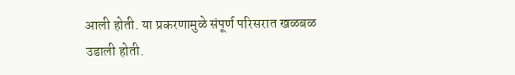आली होती. या प्रकरणामुळे संपूर्ण परिसरात खळबळ उडाली होती.